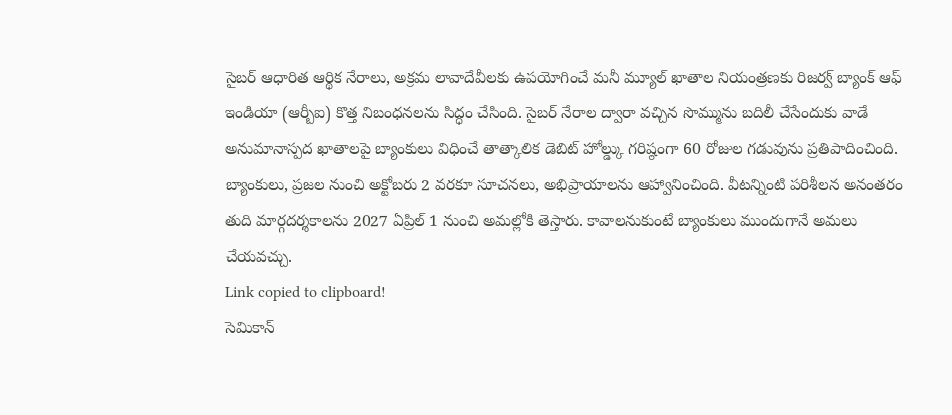సైబర్ ఆధారిత ఆర్థిక నేరాలు, అక్రమ లావాదేవీలకు ఉపయోగించే మనీ మ్యూల్ ఖాతాల నియంత్రణకు రిజర్వ్ బ్యాంక్ ఆఫ్ ఇండియా (ఆర్బీఐ) కొత్త నిబంధనలను సిద్ధం చేసింది. సైబర్ నేరాల ద్వారా వచ్చిన సొమ్మును బదిలీ చేసేందుకు వాడే అనుమానాస్పద ఖాతాలపై బ్యాంకులు విధించే తాత్కాలిక డెబిట్ హోల్డ్కు గరిష్ఠంగా 60 రోజుల గడువును ప్రతిపాదించింది.
బ్యాంకులు, ప్రజల నుంచి అక్టోబరు 2 వరకూ సూచనలు, అభిప్రాయాలను ఆహ్వానించింది. వీటన్నింటి పరిశీలన అనంతరం తుది మార్గదర్శకాలను 2027 ఏప్రిల్ 1 నుంచి అమల్లోకి తెస్తారు. కావాలనుకుంటే బ్యాంకులు ముందుగానే అమలు చేయవచ్చు.
Link copied to clipboard!
సెమికాన్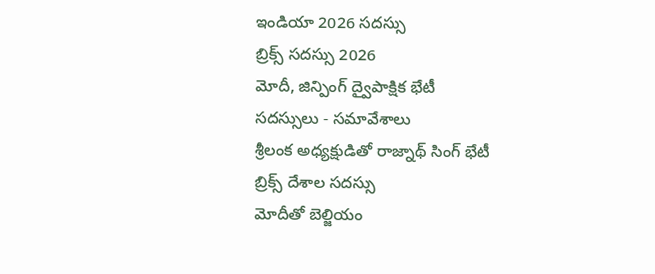ఇండియా 2026 సదస్సు
బ్రిక్స్ సదస్సు 2026
మోదీ, జిన్పింగ్ ద్వైపాక్షిక భేటీ
సదస్సులు - సమావేశాలు
శ్రీలంక అధ్యక్షుడితో రాజ్నాథ్ సింగ్ భేటీ
బ్రిక్స్ దేశాల సదస్సు
మోదీతో బెల్జియం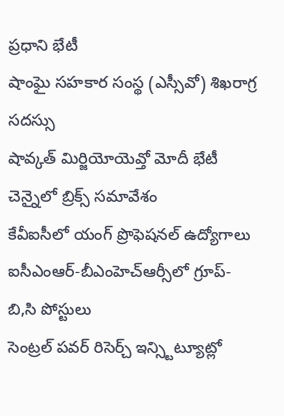ప్రధాని భేటీ
షాంఘై సహకార సంస్థ (ఎస్సీవో) శిఖరాగ్ర సదస్సు
షావ్కత్ మిర్జియోయెవ్తో మోదీ భేటీ
చెన్నైలో బ్రిక్స్ సమావేశం
కేవీఐసీలో యంగ్ ప్రొఫెషనల్ ఉద్యోగాలు
ఐసీఎంఆర్-బీఎంహెచ్ఆర్సీలో గ్రూప్-బి,సి పోస్టులు
సెంట్రల్ పవర్ రిసెర్చ్ ఇన్స్టిట్యూట్లో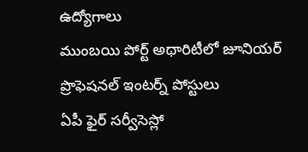ఉద్యోగాలు
ముంబయి పోర్ట్ అథారిటీలో జూనియర్ ప్రొఫెషనల్ ఇంటర్న్ పోస్టులు
ఏపీ ఫైర్ సర్వీసెస్లో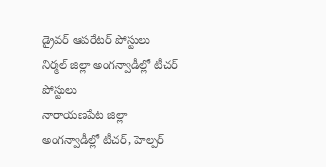డ్రైవర్ ఆపరేటర్ పోస్టులు
నిర్మల్ జిల్లా అంగన్వాడీల్లో టీచర్ పోస్టులు
నారాయణపేట జిల్లా అంగన్వాడీల్లో టీచర్, హెల్పర్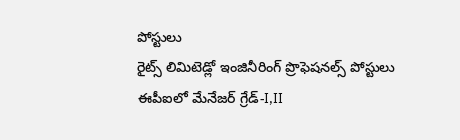పోస్టులు
రైట్స్ లిమిటెడ్లో ఇంజినీరింగ్ ప్రొఫెషనల్స్ పోస్టులు
ఈపీఐలో మేనేజర్ గ్రేడ్-I,II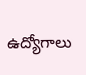ఉద్యోగాలు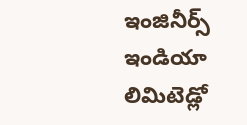ఇంజినీర్స్ ఇండియా లిమిటెడ్లో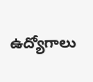ఉద్యోగాలు